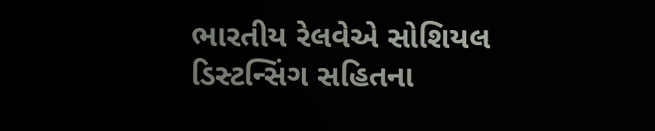ભારતીય રેલવેએ સોશિયલ ડિસ્ટન્સિંગ સહિતના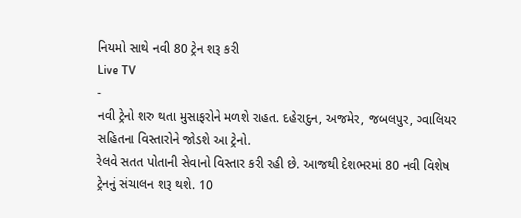નિયમો સાથે નવી 80 ટ્રેન શરૂ કરી
Live TV
-
નવી ટ્રેનો શરુ થતા મુસાફરોને મળશે રાહત. દહેરાદુન, અજમેર, જબલપુર, ગ્વાલિયર સહિતના વિસ્તારોને જોડશે આ ટ્રેનો.
રેલવે સતત પોતાની સેવાનો વિસ્તાર કરી રહી છે. આજથી દેશભરમાં 80 નવી વિશેષ ટ્રેનનું સંચાલન શરૂ થશે. 10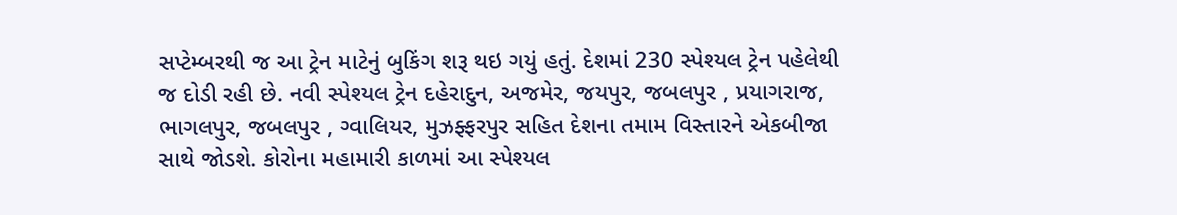સપ્ટેમ્બરથી જ આ ટ્રેન માટેનું બુકિંગ શરૂ થઇ ગયું હતું. દેશમાં 230 સ્પેશ્યલ ટ્રેન પહેલેથી જ દોડી રહી છે. નવી સ્પેશ્યલ ટ્રેન દહેરાદુન, અજમેર, જયપુર, જબલપુર , પ્રયાગરાજ, ભાગલપુર, જબલપુર , ગ્વાલિયર, મુઝફ્ફરપુર સહિત દેશના તમામ વિસ્તારને એકબીજા સાથે જોડશે. કોરોના મહામારી કાળમાં આ સ્પેશ્યલ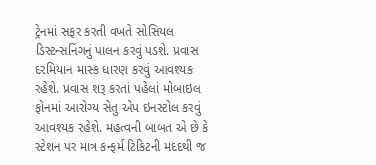ટ્રેનમાં સફર કરતી વખતે સોસિયલ ડિસ્ટન્સનિંગનું પાલન કરવું પડશે. પ્રવાસ દરમિયાન માસ્ક ધારણ કરવું આવશ્યક રહેશે. પ્રવાસ શરૂ કરતાં પહેલાં મોબાઇલ ફોનમાં આરોગ્ય સેતુ એપ ઇનસ્ટોલ કરવું આવશ્યક રહેશે. મહત્વની બાબત એ છે કે સ્ટેશન પર માત્ર કન્ફર્મ ટિકિટની મદદથી જ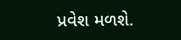પ્રવેશ મળશે.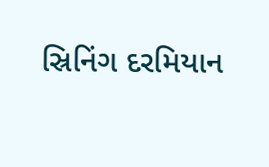સ્રિનિંગ દરમિયાન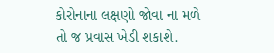કોરોનાના લક્ષણો જોવા ના મળે તો જ પ્રવાસ ખેડી શકાશે.